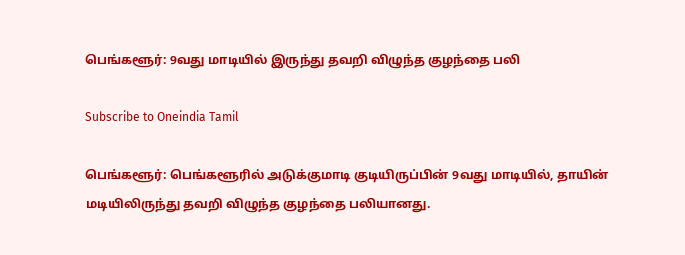பெங்களூர்: 9வது மாடியில் இருந்து தவறி விழுந்த குழந்தை பலி

Subscribe to Oneindia Tamil

பெங்களூர்: பெங்களூரில் அடுக்குமாடி குடியிருப்பின் 9வது மாடியில், தாயின் மடியிலிருந்து தவறி விழுந்த குழந்தை பலியானது.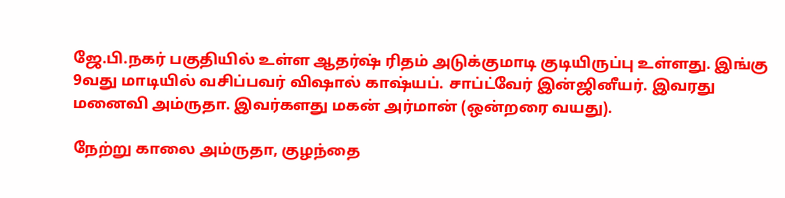ஜே.பி.நகர் பகுதியில் உள்ள ஆதர்ஷ் ரிதம் அடுக்குமாடி குடியிருப்பு உள்ளது. இங்கு 9வது மாடியில் வசிப்பவர் விஷால் காஷ்யப். சாப்ட்வேர் இன்ஜினீயர். இவரது மனைவி அம்ருதா. இவர்களது மகன் அர்மான் (ஒன்றரை வயது).

நேற்று காலை அம்ருதா, குழந்தை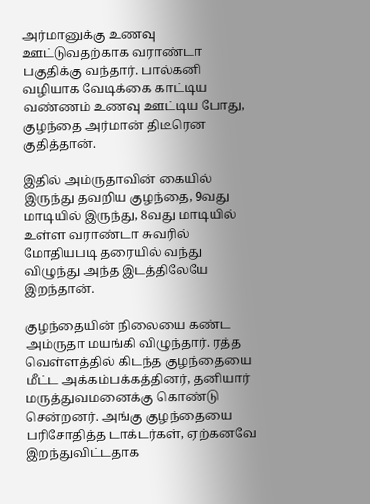அர்மானுக்கு உணவு ஊட்டுவதற்காக வராண்டா பகுதிக்கு வந்தார். பால்கனி வழியாக வேடிக்கை காட்டிய வண்ணம் உணவு ஊட்டிய போது, குழந்தை அர்மான் திடீரென குதித்தான்.

இதில் அம்ருதாவின் கையில் இருந்து தவறிய குழந்தை, 9வது மாடியில் இருந்து, 8வது மாடியில் உள்ள வராண்டா சுவரில் மோதியபடி தரையில் வந்து விழுந்து அந்த இடத்திலேயே இறந்தான்.

குழந்தையின் நிலையை கண்ட அம்ருதா மயங்கி விழுந்தார். ரத்த வெள்ளத்தில் கிடந்த குழந்தையை மீட்ட அக்கம்பக்கத்தினர், தனியார் மருத்துவமனைக்கு கொண்டு சென்றனர். அங்கு குழந்தையை பரிசோதித்த டாக்டர்கள், ஏற்கனவே இறந்துவிட்டதாக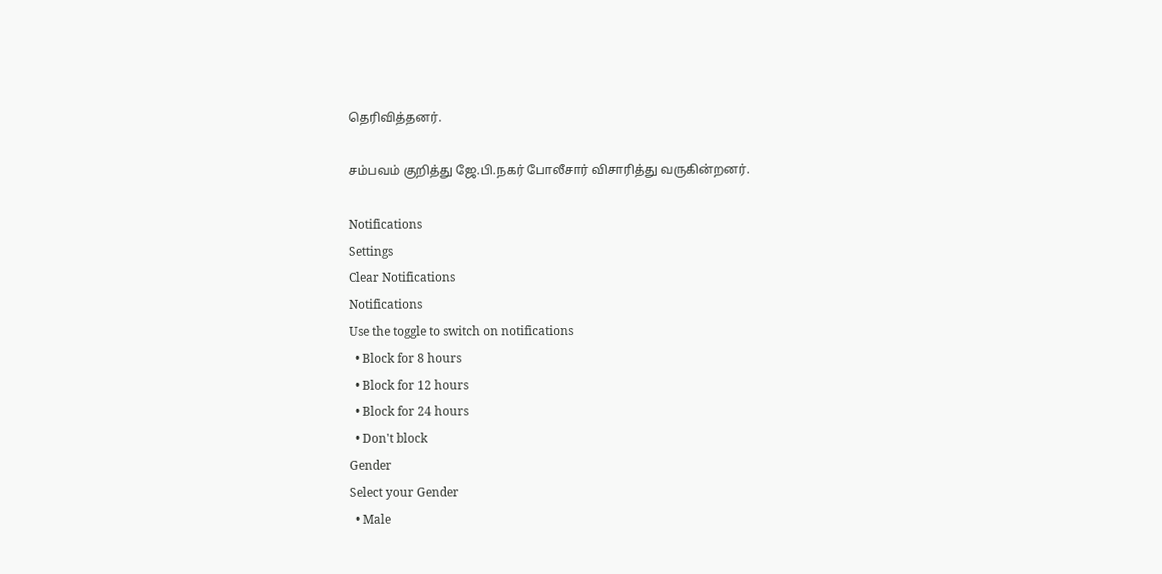தெரிவித்தனர்.

சம்பவம் குறித்து ஜே.பி.நகர் போலீசார் விசாரித்து வருகின்றனர்.

Notifications
Settings
Clear Notifications
Notifications
Use the toggle to switch on notifications
  • Block for 8 hours
  • Block for 12 hours
  • Block for 24 hours
  • Don't block
Gender
Select your Gender
  • Male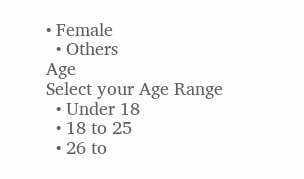• Female
  • Others
Age
Select your Age Range
  • Under 18
  • 18 to 25
  • 26 to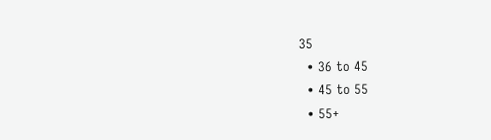35
  • 36 to 45
  • 45 to 55
  • 55+